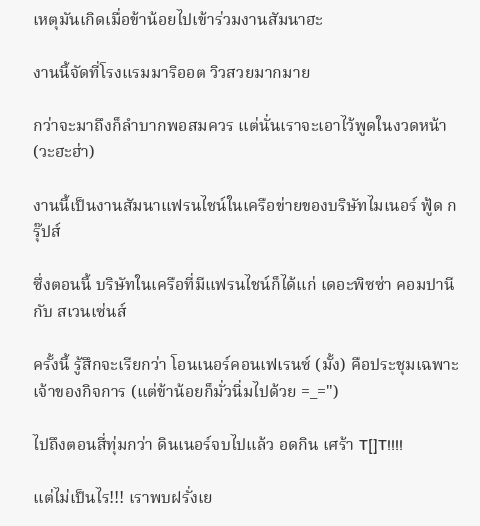เหตุมันเกิดเมื่อข้าน้อยไปเข้าร่วมงานสัมนาฮะ

งานนี้จัดที่โรงแรมมาริออต วิวสวยมากมาย

กว่าจะมาถึงก็ลำบากพอสมควร แต่นั่นเราจะเอาไว้พูดในงวดหน้า (วะฮะฮ่า)

งานนี้เป็นงานสัมนาแฟรนไชน์ในเครือข่ายของบริษัทไมเนอร์ ฟู้ด กรุ๊ปส์

ซึ่งตอนนี้ บริษัทในเครือที่มีแฟรนไชน์ก็ได้แก่ เดอะพิซซ่า คอมปานี กับ สเวนเซ่นส์

ครั้งนี้ รู้สึกจะเรียกว่า โอนเนอร์คอนเฟเรนซ์ (มั้ง) คือประชุมเฉพาะเจ้าของกิจการ (แต่ข้าน้อยก็มั่วนิ่มไปด้วย =_=")

ไปถึงตอนสี่ทุ่มกว่า ดินเนอร์จบไปแล้ว อดกิน เศร้า T[]T!!!!

แต่ไม่เป็นไร!!! เราพบฝรั่งเย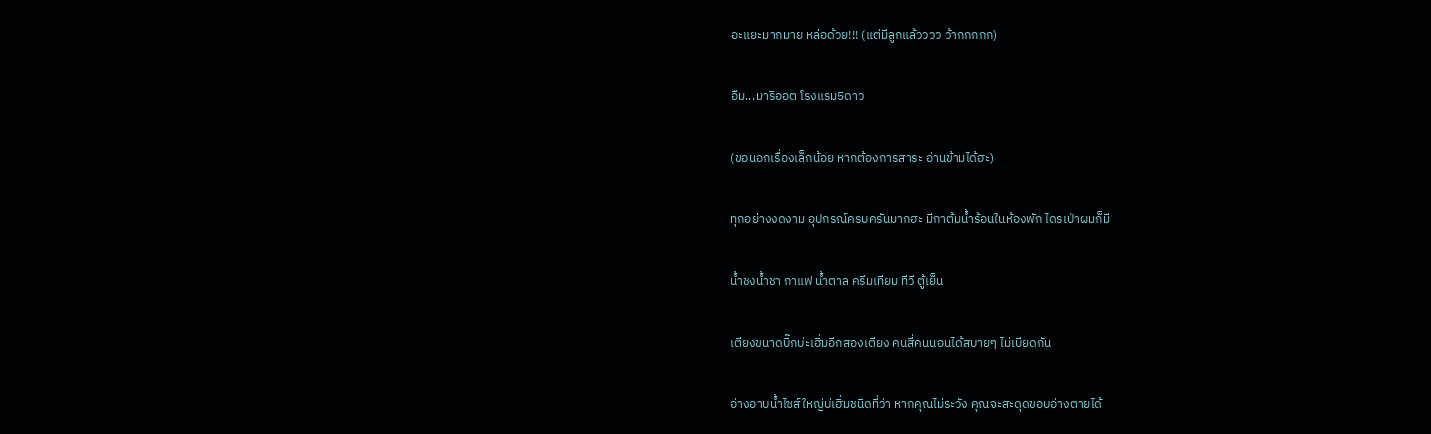อะแยะมากมาย หล่อด้วย!!! (แต่มีลูกแล้วววว ว้ากกกกก)

อืม...มาริออต โรงแรม5ดาว

(ขอนอกเรื่องเล็กน้อย หากต้องการสาระ อ่านข้ามได้ฮะ)

ทุกอย่างงดงาม อุปกรณ์ครบครันมากฮะ มีกาต้มน้ำร้อนในห้องพัก ไดรเป่าผมก็มี

น้ำชงน้ำชา กาแฟ น้ำตาล ครีมเทียม ทีวี ตู้เย็น

เตียงขนาดบิ๊กบ่ะเฮิ่มอีกสองเตียง คนสี่คนนอนได้สบายๆ ไม่เบียดกัน

อ่างอาบน้ำไซส์ใหญ่บ่เฮิ่มชนิดที่ว่า หากคุณไม่ระวัง คุณจะสะดุดขอบอ่างตายได้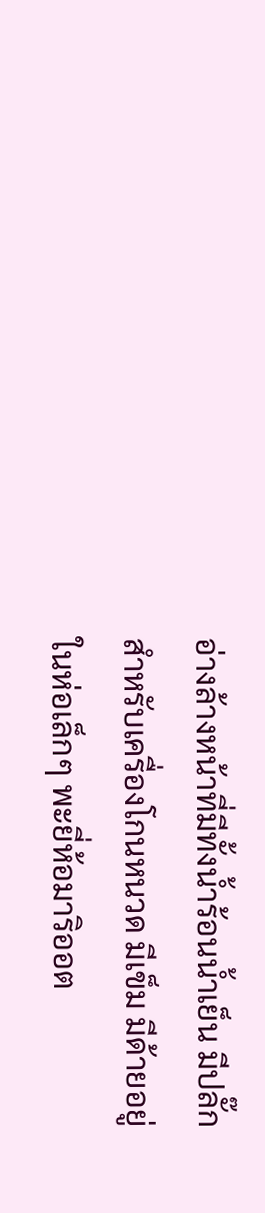อ่างล้างหน้าที่มีทั้งน้ำร้อนน้ำเย็น มีปลั๊กสำหรับเครื่องโกนหนวด มีเข็ม มีด้ายอยู่ในห่อเล็กๆ พะยี่ห้อมาริออต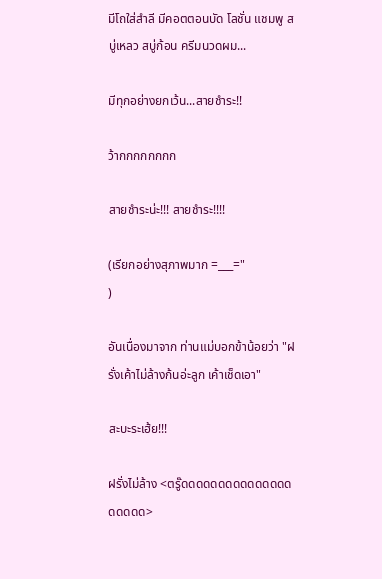มีโถใส่สำลี มีคอตตอนบัด โลชั่น แชมพู สบู่เหลว สบู่ก้อน ครีมนวดผม...

มีทุกอย่างยกเว้น...สายชำระ!!

ว้ากกกกกกกก

สายชำระน่ะ!!! สายชำระ!!!!

(เรียกอย่างสุภาพมาก =___="
)

อันเนื่องมาจาก ท่านแม่บอกข้าน้อยว่า "ฝรั่งเค้าไม่ล้างก้นอ่ะลูก เค้าเช็ดเอา"

สะบะระเฮ้ย!!!

ฝรั่งไม่ล้าง <ตรู๊ดดดดดดดดดดดดดดดดดดดด>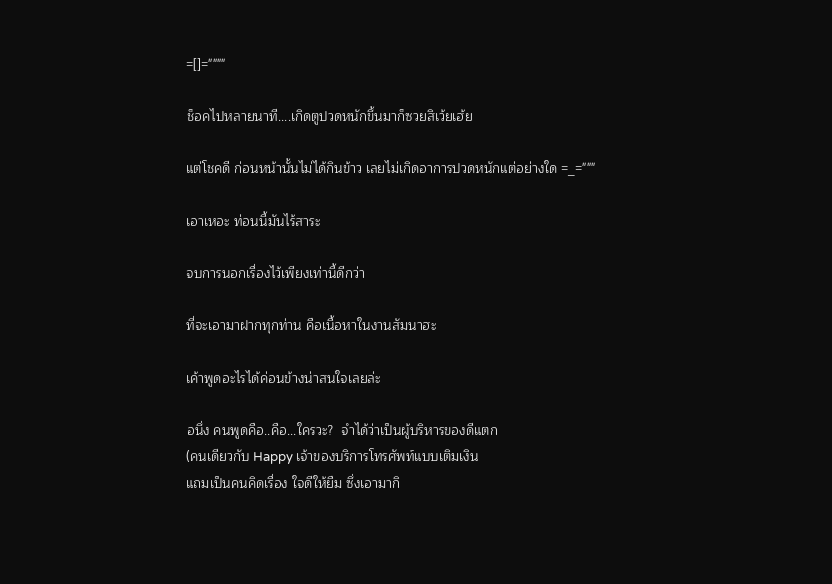=[]=""""

ช็อคไปหลายนาที....เกิดตูปวดหนักขึ้นมาก็ซวยสิเว้ยเฮ้ย

แต่โชคดี ก่อนหน้านั้นไม่ได้กินข้าว เลยไม่เกิดอาการปวดหนักแต่อย่างใด =_="""

เอาเหอะ ท่อนนี้มันไร้สาระ

จบการนอกเรื่องไว้เพียงเท่านี้ดีกว่า

ที่จะเอามาฝากทุกท่าน คือเนื้อหาในงานสัมนาฮะ

เค้าพูดอะไรได้ค่อนข้างน่าสนใจเลยล่ะ

อนึ่ง คนพูดคือ..คือ...ใครวะ?  จำได้ว่าเป็นผู้บริหารของดีแตก
(คนเดียวกับ Happy เจ้าของบริการโทรศัพท์แบบเติมเงิน
แถมเป็นคนคิดเรื่อง ใจดีให้ยืม ซึ่งเอามากิ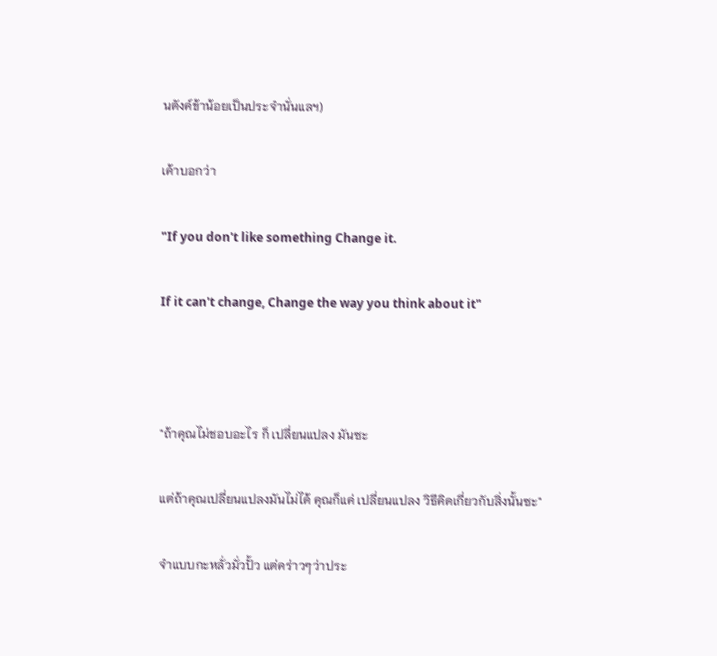นตังค์ข้าน้อยเป็นประจำนั่นแลฯ)

เค้าบอกว่า

"If you don't like something Change it.

If it can't change, Change the way you think about it"



"ถ้าคุณไม่ชอบอะไร ก็ เปลี่ยนแปลง มันซะ

แต่ถ้าคุณเปลี่ยนแปลงมันไม่ได้ คุณก็แค่ เปลี่ยนแปลง วิธีคิดเกี่ยวกับสิ่งนั้นซะ"

จำแบบกะหลั่วมั่วปั้ว แต่คร่าวๆว่าประ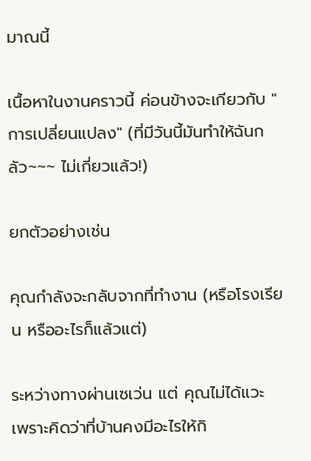มาณนี้

เนื้อหาในงานคราวนี้ ค่อนข้างจะเกียวกับ "การเปลี่ยนแปลง" (ที่มีวันนี้มันทำให้ฉันกลัว~~~ ไม่เกี่ยวแล้ว!)

ยกตัวอย่างเช่น

คุณกำลังจะกลับจากที่ทำงาน (หรือโรงเรียน หรืออะไรก็แล้วแต่)

ระหว่างทางผ่านเซเว่น แต่ คุณไม่ได้แวะ เพราะคิดว่าที่บ้านคงมีอะไรให้กิ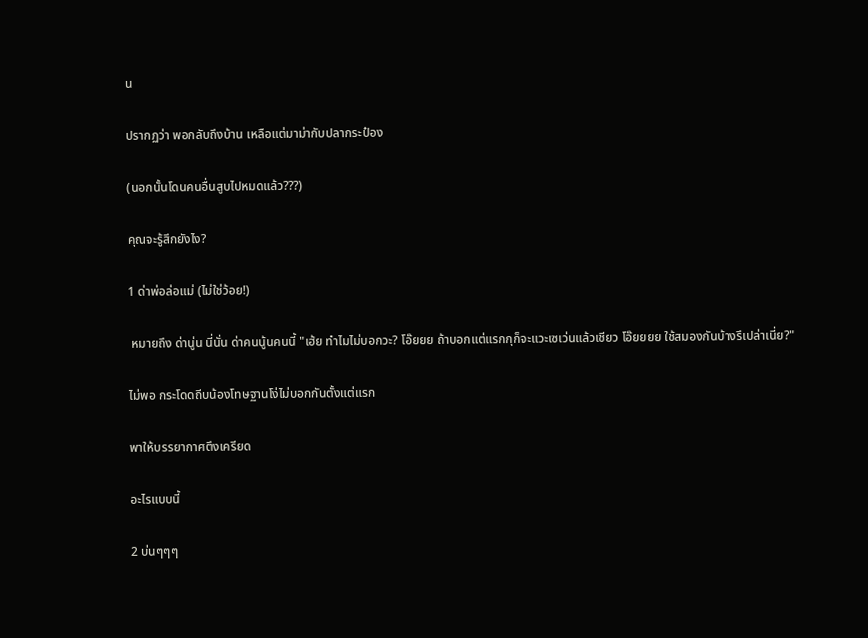น

ปรากฏว่า พอกลับถึงบ้าน เหลือแต่มาม่ากับปลากระป๋อง

(นอกนั้นโดนคนอื่นสูบไปหมดแล้ว???)

คุณจะรู้สึกยังไง?

1 ด่าพ่อล่อแม่ (ไม่ใช่ว้อย!)

 หมายถึง ด่านู่น นี่นั่น ด่าคนนู้นคนนี้ "เฮ้ย ทำไมไม่บอกวะ? โอ๊ยยย ถ้าบอกแต่แรกกุก็จะแวะเซเว่นแล้วเชียว โอ๊ยยยย ใช้สมองกันบ้างรึเปล่าเนี่ย?"

ไม่พอ กระโดดถีบน้องโทษฐานโง่ไม่บอกกันตั้งแต่แรก

พาให้บรรยากาศตึงเครียด

อะไรแบบนี้

2 บ่นๆๆๆ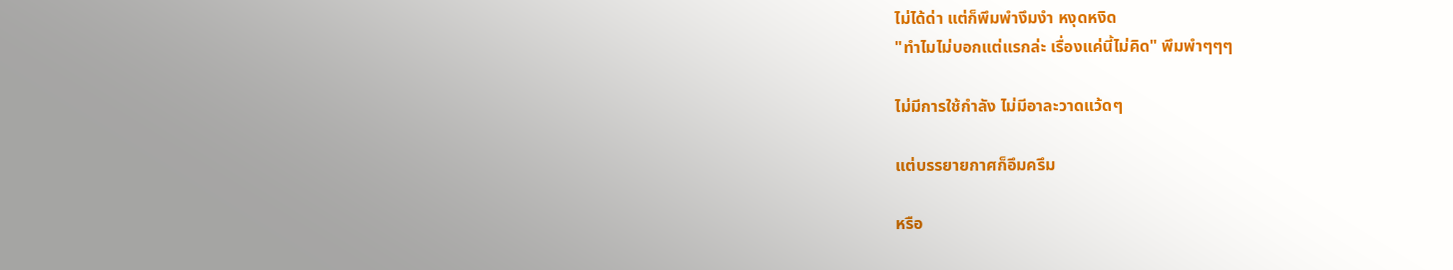ไม่ได้ด่า แต่ก็พึมพำงึมงำ หงุดหงิด
"ทำไมไม่บอกแต่แรกล่ะ เรื่องแค่นี้ไม่คิด" พึมพำๆๆๆ

ไม่มีการใช้กำลัง ไม่มีอาละวาดแว้ดๆ

แต่บรรยายกาศก็อึมครึม

หรือ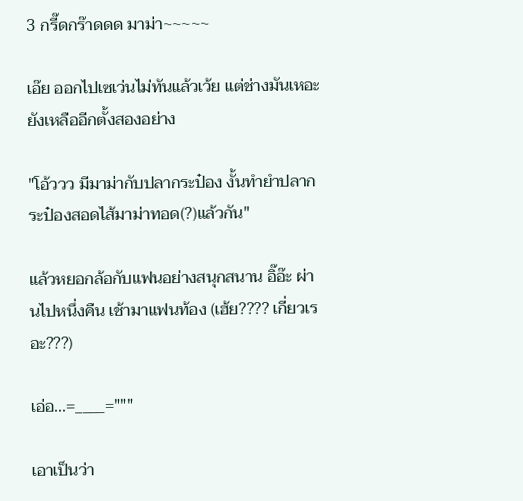3 กรี๊ดกร๊าดดด มาม่า~~~~~

เอ๊ย ออกไปเซเว่นไม่ทันแล้วเว้ย แต่ช่างมันเหอะ ยังเหลืออีกตั้งสองอย่าง

"โอ้ววว มีมาม่ากับปลากระป๋อง งั้นทำยำปลากระป๋องสอดไส้มาม่าทอด(?)แล้วกัน"

แล้วหยอกล้อกับแฟนอย่างสนุกสนาน อิ๊อ๊ะ ผ่านไปหนึ่งคืน เช้ามาแฟนท้อง (เฮ้ย???? เกี่ยวเรอะ???)

เอ่อ...=____="""

เอาเป็นว่า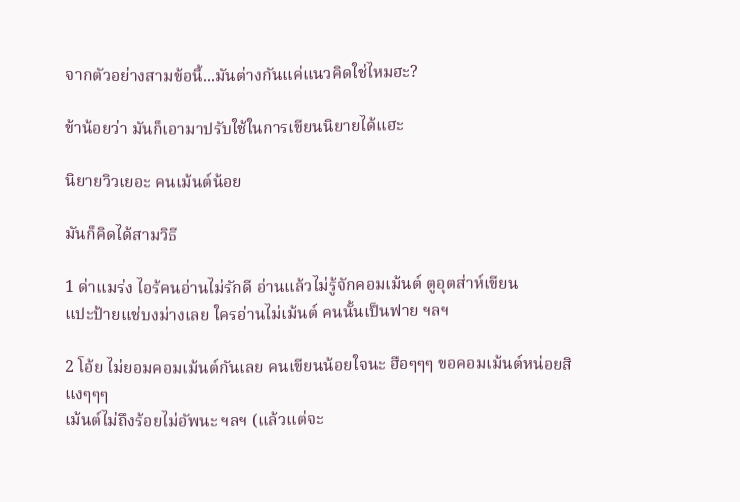จากตัวอย่างสามข้อนี้...มันต่างกันแค่แนวคิดใช่ไหมฮะ?

ข้าน้อยว่า มันก็เอามาปรับใช้ในการเขียนนิยายได้แฮะ

นิยายวิวเยอะ คนเม้นต์น้อย

มันก็คิดได้สามวิธี

1 ด่าแมร่ง ไอร้คนอ่านไม่รักดี อ่านแล้วไม่รู้จักคอมเม้นต์ ตูอุตส่าห์เขียน
แปะป้ายแช่บงม่างเลย ใครอ่านไม่เม้นต์ คนนั้นเป็นฟาย ฯลฯ

2 โอ้ย ไม่ยอมคอมเม้นต์กันเลย คนเขียนน้อยใจนะ ฮือๆๆๆ ขอคอมเม้นต์หน่อยสิ แงๆๆๆ
เม้นต์ไม่ถึงร้อยไม่อัพนะ ฯลฯ (แล้วแต่จะ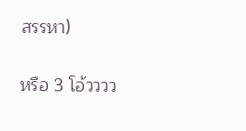สรรหา)

หรือ 3 โอ้วววว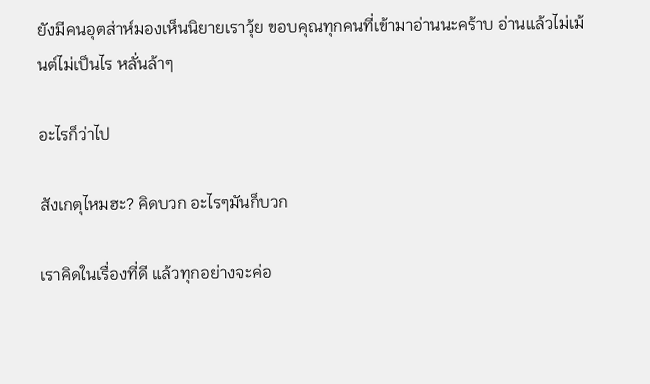ยังมีคนอุตส่าห์มองเห็นนิยายเราวุ้ย ขอบคุณทุกคนที่เข้ามาอ่านนะคร้าบ อ่านแล้วไม่เม้นต์ไม่เป็นไร หลั่นล้าๆ

อะไรก็ว่าไป

สังเกตุไหมฮะ? คิดบวก อะไรๆมันก็บวก

เราคิดในเรื่องที่ดี แล้วทุกอย่างจะค่อ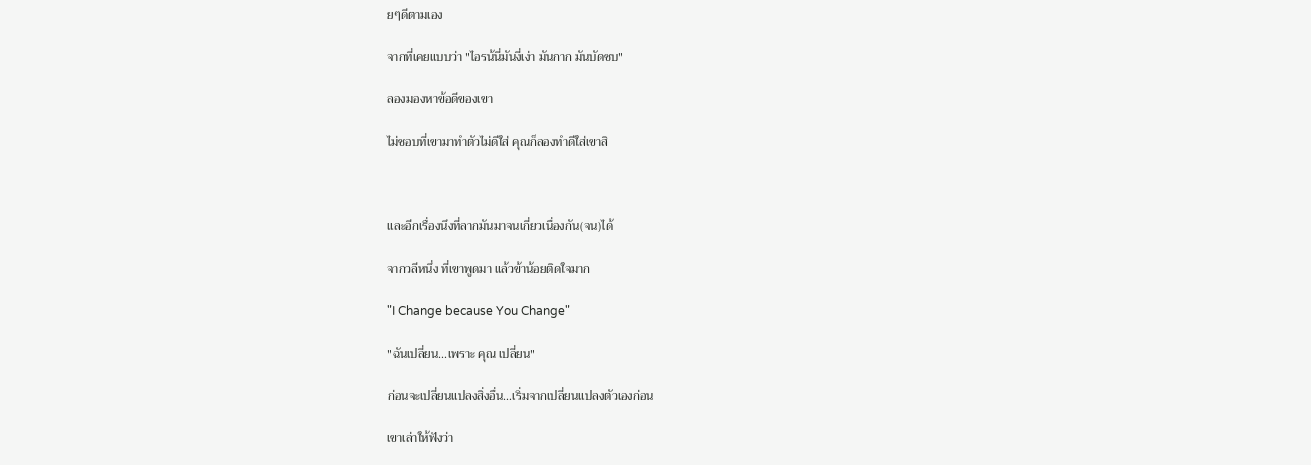ยๆดีตามเอง

จากที่เคยแบบว่า "ไอรน้นี่มันงี่เง่า มันกาก มันบัดซบ"

ลองมองหาข้อดีของเขา

ไม่ชอบที่เขามาทำตัวไม่ดีใส่ คุณก็ลองทำดีใส่เขาสิ



และอีกเรื่องนึงที่ลากมันมาจนเกี่ยวเนื่องกัน(จน)ได้

จากวลีหนึ่ง ที่เขาพูดมา แล้วข้าน้อยติดใจมาก

"I Change because You Change"

"ฉันเปลี่ยน...เพราะ คุณ เปลี่ยน"

ก่อนจะเปลี่ยนแปลงสิ่งอื่น...เริ่มจากเปลี่ยนแปลงตัวเองก่อน

เขาเล่าให้ฟังว่า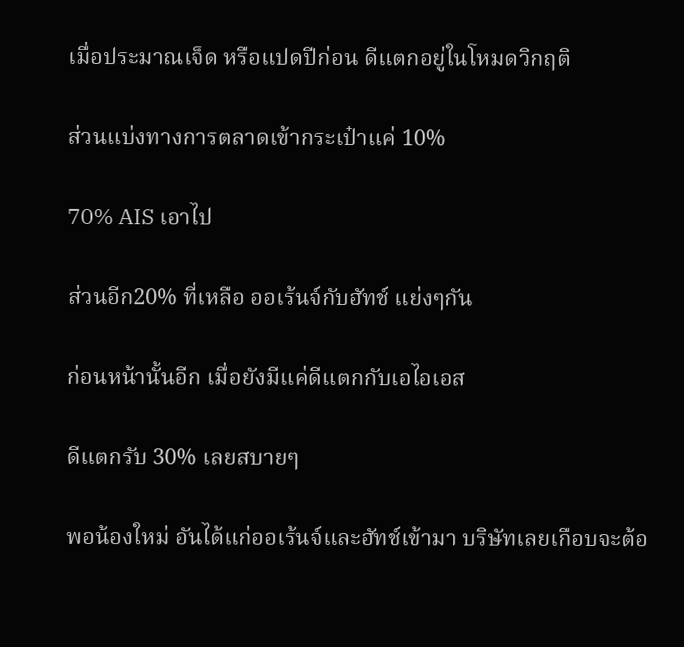เมื่อประมาณเจ็ด หรือแปดปีก่อน ดีแตกอยู่ในโหมดวิกฤติ

ส่วนแบ่งทางการตลาดเข้ากระเป๋าแค่ 10%

70% AIS เอาไป

ส่วนอีก20% ที่เหลือ ออเร้นจ์กับฮัทช์ แย่งๆกัน

ก่อนหน้านั้นอีก เมื่อยังมีแค่ดีแตกกับเอไอเอส

ดีแตกรับ 30% เลยสบายๆ

พอน้องใหม่ อันได้แก่ออเร้นจ์และฮัทช์เข้ามา บริษัทเลยเกือบจะต้อ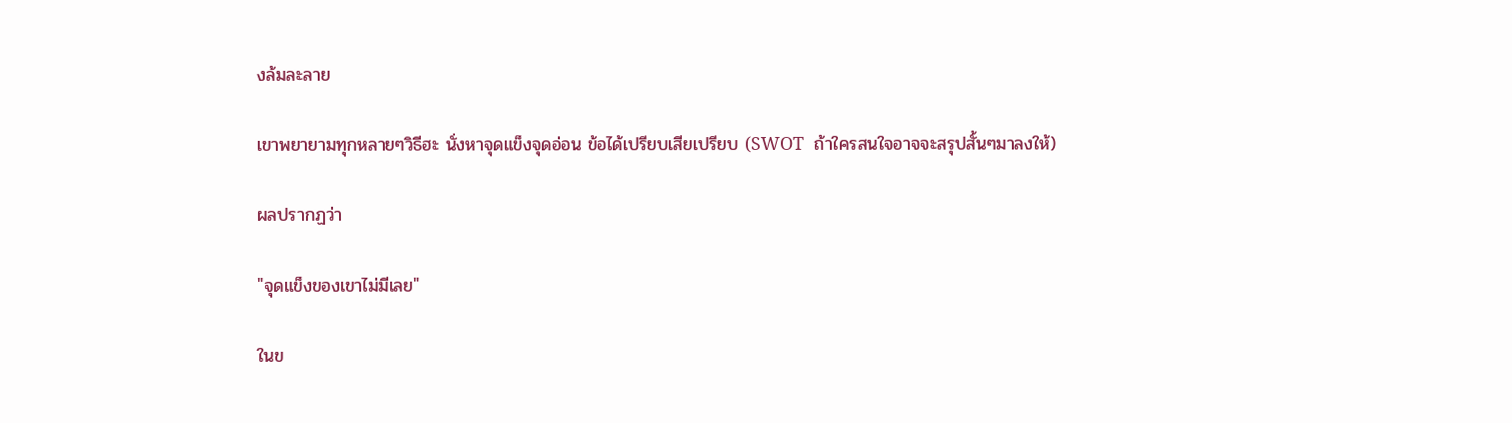งล้มละลาย

เขาพยายามทุกหลายๆวิธีฮะ นั่งหาจุดแข็งจุดอ่อน ข้อได้เปรียบเสียเปรียบ (SWOT  ถ้าใครสนใจอาจจะสรุปสั้นๆมาลงให้)

ผลปรากฏว่า

"จุดแข็งของเขาไม่มีเลย"

ในข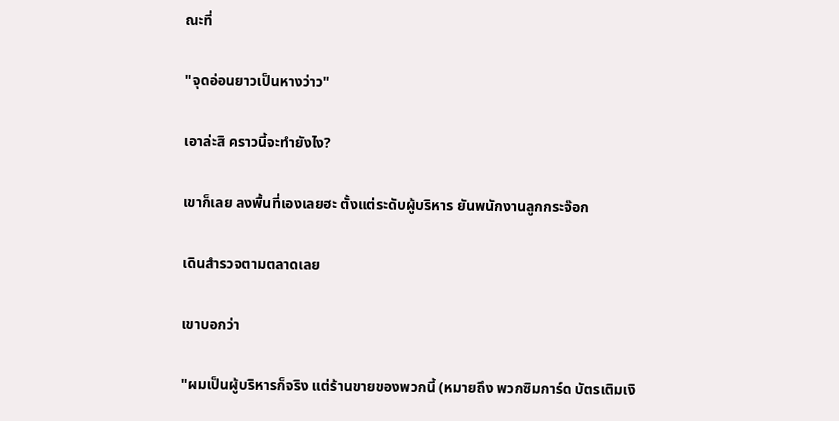ณะที่

"จุดอ่อนยาวเป็นหางว่าว"

เอาล่ะสิ คราวนี้จะทำยังไง?

เขาก็เลย ลงพื้นที่เองเลยฮะ ตั้งแต่ระดับผู้บริหาร ยันพนักงานลูกกระจ๊อก

เดินสำรวจตามตลาดเลย

เขาบอกว่า

"ผมเป็นผู้บริหารก็จริง แต่ร้านขายของพวกนี้ (หมายถึง พวกซิมการ์ด บัตรเติมเงิ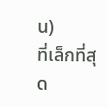น)
ที่เล็กที่สุด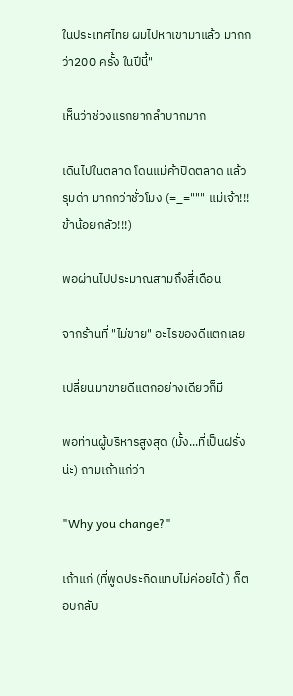ในประเทศไทย ผมไปหาเขามาแล้ว มากกว่า200 ครั้ง ในปีนี้"

เห็นว่าช่วงแรกยากลำบากมาก

เดินไปในตลาด โดนแม่ค้าปิดตลาด แล้วรุมด่า มากกว่าชั่วโมง (=_=""" แม่เจ้า!!! ข้าน้อยกลัว!!!)

พอผ่านไปประมาณสามถึงสี่เดือน

จากร้านที่ "ไม่ขาย" อะไรของดีแตกเลย

เปลี่ยนมาขายดีแตกอย่างเดียวก็มี

พอท่านผู้บริหารสูงสุด (มั้ง...ที่เป็นฝรั่งน่ะ) ถามเถ้าแก่ว่า

"Why you change?"

เถ้าแก่ (ที่พูดประกิดแทบไม่ค่อยได้) ก็ตอบกลับ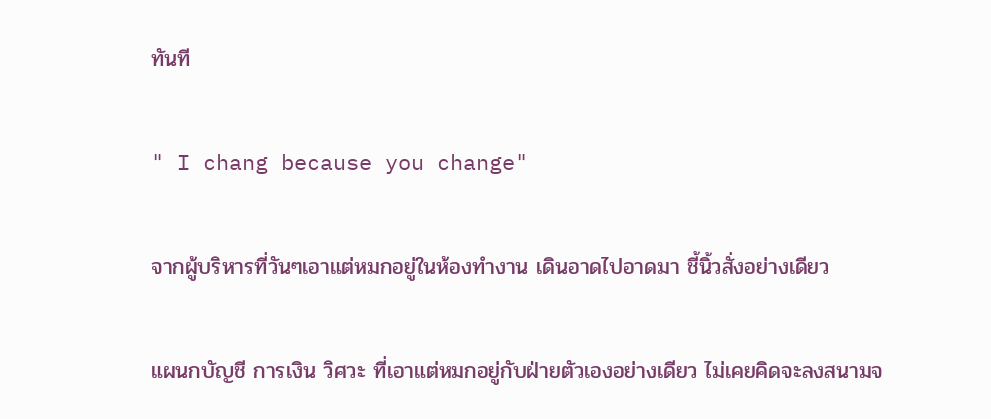ทันที

" I chang because you change"

จากผู้บริหารที่วันๆเอาแต่หมกอยู่ในห้องทำงาน เดินอาดไปอาดมา ชี้นิ้วสั่งอย่างเดียว

แผนกบัญชี การเงิน วิศวะ ที่เอาแต่หมกอยู่กับฝ่ายตัวเองอย่างเดียว ไม่เคยคิดจะลงสนามจ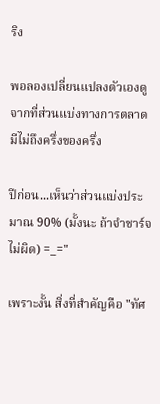ริง

พอลองเปลี่ยนแปลงตัวเองดู จากที่ส่วนแบ่งทางการตลาดมีไม่ถึงครึ่งของครึ่ง

ปีก่อน...เห็นว่าส่วนแบ่งประมาณ 90% (มั้งนะ ถ้าจำชาร์จไม่ผิด) =_="

เพราะงั้น สิ่งที่สำคัญคือ "ทัศ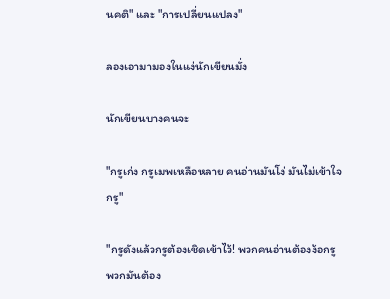นคติ" และ "การเปลี่ยนแปลง"

ลองเอามามองในแง่นักเขียนมั่ง

นักเขียนบางคนจะ

"กรูเก่ง กรูเมพเหลือหลาย คนอ่านมันโง่ มันไม่เข้าใจกรู"

"กรูดังแล้วกรูต้องเชิดเข้าไว้! พวกคนอ่านต้องง้อกรู  พวกมันต้อง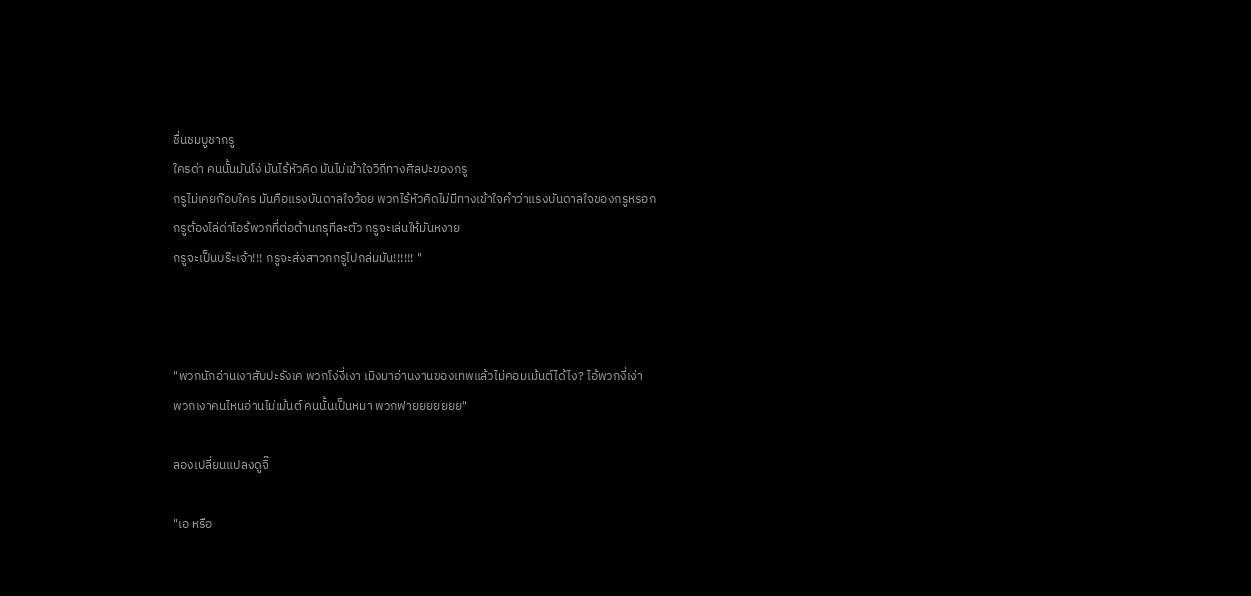ชื่นชมบูชากรู
ใครด่า คนนั้นมันโง่ มันไร้หัวคิด มันไม่เข้าใจวิถีทางศิลปะของกรู
กรูไม่เคยก๊อบใคร มันคือแรงบันดาลใจว้อย พวกไร้หัวคิดไม่มีทางเข้าใจคำว่าแรงบันดาลใจของกรูหรอก
กรูต้องไล่ด่าไอร้พวกที่ต่อต้านกรุทีละตัว กรูจะเล่นให้มันหงาย
กรูจะเป็นบร๊ะเจ้า!!! กรูจะส่งสาวกกรูไปถล่มมัน!!!!!! "



"พวกนักอ่านเงาสับปะรังเค พวกโง่งี่เงา เมิงมาอ่านงานของเทพแล้วไม่คอมเม้นต์ได้ไง? ไอ้พวกงี่เง่า
พวกเงาคนไหนอ่านไม่เม้นต์ คนนั้นเป็นหมา พวกฟายยยยยยย"

ลองเปลี่ยนแปลงดูจิ๊

"เอ หรือ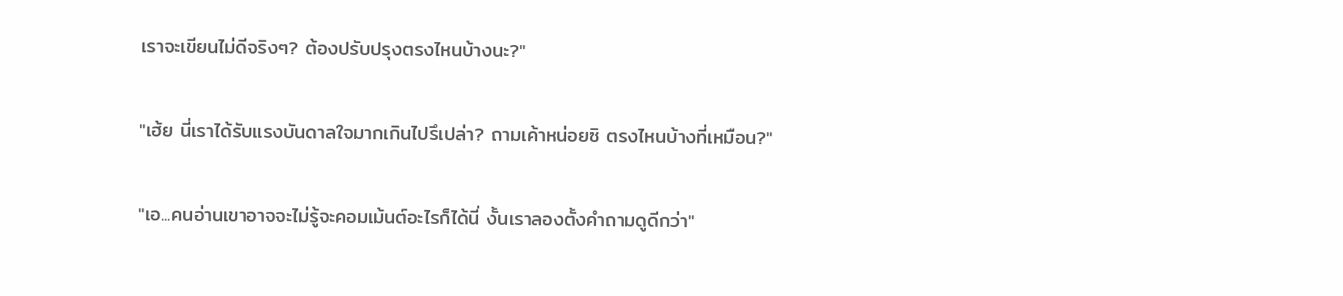เราจะเขียนไม่ดีจริงๆ? ต้องปรับปรุงตรงไหนบ้างนะ?"

"เฮ้ย นี่เราได้รับแรงบันดาลใจมากเกินไปรึเปล่า? ถามเค้าหน่อยซิ ตรงไหนบ้างที่เหมือน?"

"เอ...คนอ่านเขาอาจจะไม่รู้จะคอมเม้นต์อะไรก็ได้นี่ งั้นเราลองตั้งคำถามดูดีกว่า"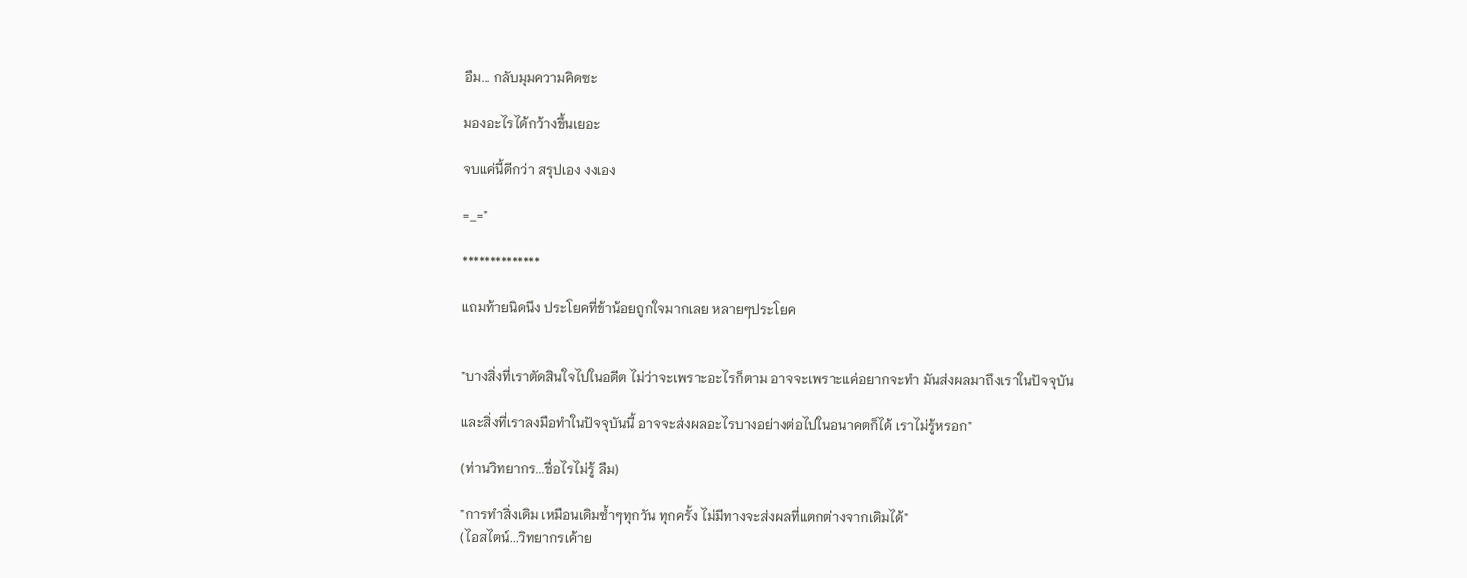อืม... กลับมุมความคิดซะ

มองอะไรได้กว้างขึ้นเยอะ

จบแค่นี้ดีกว่า สรุปเอง งงเอง

=_="

**************

แถมท้ายนิดนึง ประโยคที่ข้าน้อยถูกใจมากเลย หลายๆประโยค


"บางสิ่งที่เราตัดสินใจไปในอดีต ไม่ว่าจะเพราะอะไรก็ตาม อาจจะเพราะแค่อยากจะทำ มันส่งผลมาถึงเราในปัจจุบัน

และสิ่งที่เราลงมือทำในปัจจุบันนี้ อาจจะส่งผลอะไรบางอย่างต่อไปในอนาคตก็ได้ เราไม่รู้หรอก"

(ท่านวิทยากร...ชื่อไรไม่รู้ ลืม)

"การทำสิ่งเดิม เหมือนเดิมซ้ำๆทุกวัน ทุกครั้ง ไม่มีทางจะส่งผลที่แตกต่างจากเดิมได้"
(ไอสไตน์...วิทยากรเค้าย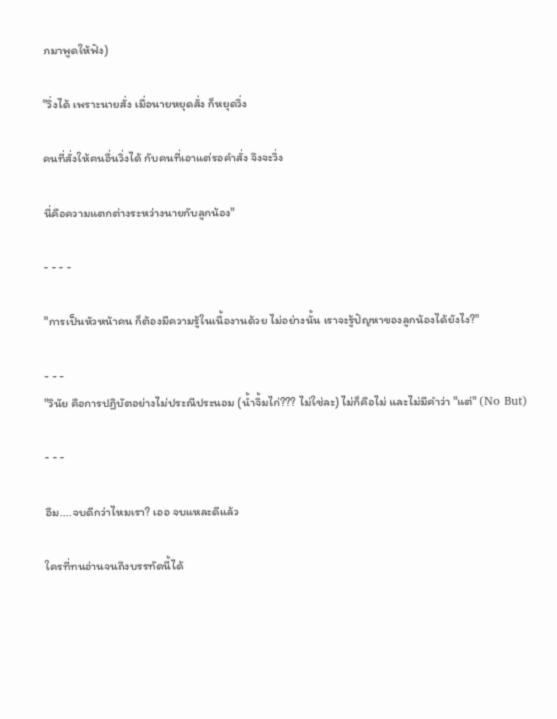กมาพูดให้ฟัง)

"วิ่งได้ เพราะนายสั่ง เมื่อนายหยุดสั่ง ก็หยุดวิ่ง

คนที่สั่งให้คนอื่นวิ่งได้ กับคนที่เอาแต่รอคำสั่ง จึงจะวิ่ง

นี่คือความแตกต่างระหว่างนายกับลูกน้อง"

- - - -

"การเป็นหัวหน้าคน ก็ต้องมีความรู้ในเนื้องานด้วย ไม่อย่างนั้น เราจะรู้ปัญหาของลูกน้องได้ยังไง?"

- - -
"วินัย คือการปฏิบัตอย่างไม่ประณีประนอม (น้ำจิ้มไก่??? ไม่ใช่ละ) ไม่ก็คือไม่ และไม่มีคำว่า "แต่" (No But)

- - -

อืม....จบดีกว่าไหมเรา? เออ จบแหละดีแล้ว

ใครที่ทนอ่านจนถึงบรรทัดนี้ได้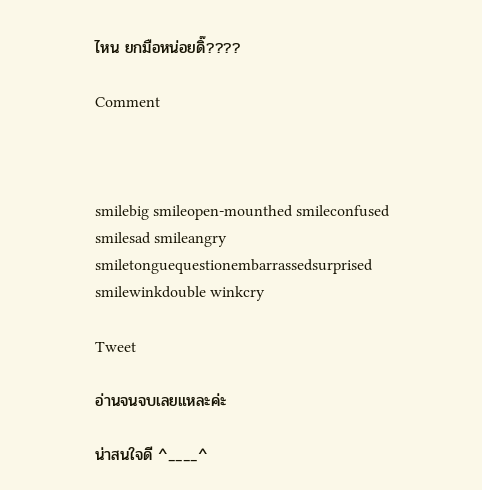ไหน ยกมือหน่อยดิ๊????

Comment



smilebig smileopen-mounthed smileconfused smilesad smileangry smiletonguequestionembarrassedsurprised smilewinkdouble winkcry

Tweet

อ่านจนจบเลยแหละค่ะ

น่าสนใจดี ^____^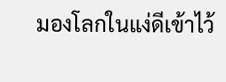มองโลกในแง่ดีเข้าไว้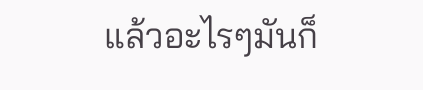แล้วอะไรๆมันก็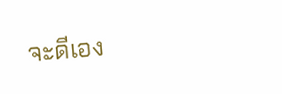จะดีเอง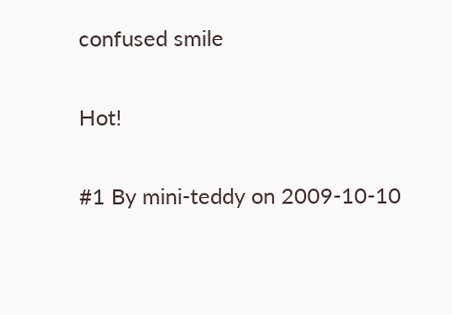confused smile

Hot!

#1 By mini-teddy on 2009-10-10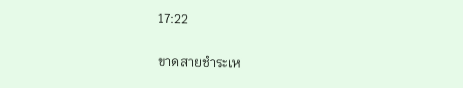17:22

ขาดสายชำระเห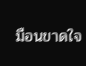มือนขาดใจ